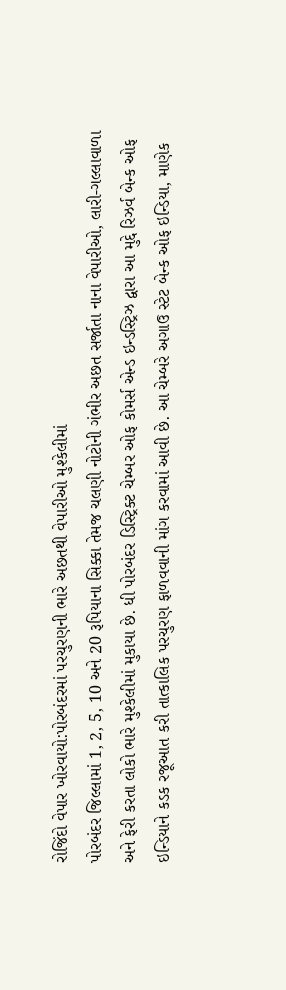રોજિંદો વેપાર ખોરવાયો:પોરબંદરમાં પરચુરણની ભારે અછતથી વેપારીઓ મુશ્કેલીમાં
પોરબંદર જિલ્લામાં 1, 2, 5, 10 અને 20 રૂપિયાના સિક્કા તેમજ ચલણી નોટોની ગંભીર અછત સર્જાતા નાના વેપારીઓ, લારી-ગલ્લાવાળા અને ફેરી કરતા લોકો ભારે મુશ્કેલીમાં મુકાયા છે. ધી પોરબંદર ડિસ્ટ્રિક્ટ ચેમ્બર ઓફ કોમર્સ એન્ડ ઇન્ડસ્ટ્રિઝ દ્વારા આ મુદ્દે રિઝર્વ બેન્ક ઓફ ઇન્ડિયાને કડક રજૂઆત કરી તાત્કાલિક પરચુરણ ફાળવવાની માંગ કરવામાં આવી છે. આ ચેમ્બરે અગાઉ સ્ટેટ બેન્ક ઓફ ઇન્ડિયા, માણેક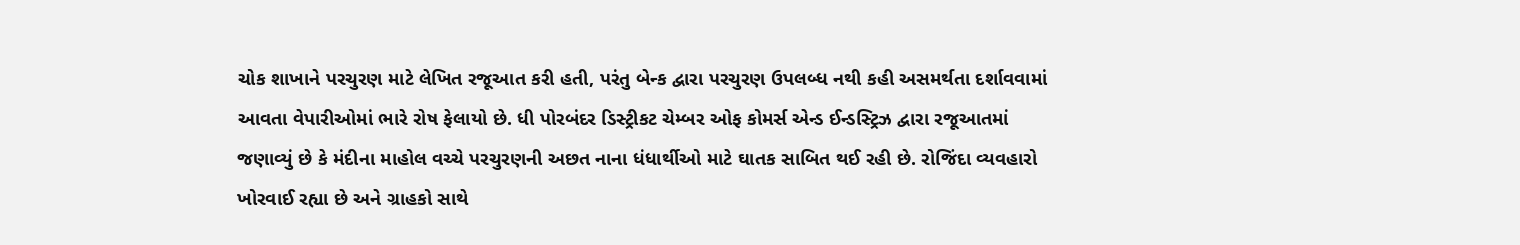ચોક શાખાને પરચુરણ માટે લેખિત રજૂઆત કરી હતી, પરંતુ બેન્ક દ્વારા પરચુરણ ઉપલબ્ધ નથી કહી અસમર્થતા દર્શાવવામાં આવતા વેપારીઓમાં ભારે રોષ ફેલાયો છે. ધી પોરબંદર ડિસ્ટ્રીકટ ચેમ્બર ઓફ કોમર્સ એન્ડ ઈન્ડસ્ટ્રિઝ દ્વારા રજૂઆતમાં જણાવ્યું છે કે મંદીના માહોલ વચ્ચે પરચુરણની અછત નાના ધંધાર્થીઓ માટે ઘાતક સાબિત થઈ રહી છે. રોજિંદા વ્યવહારો ખોરવાઈ રહ્યા છે અને ગ્રાહકો સાથે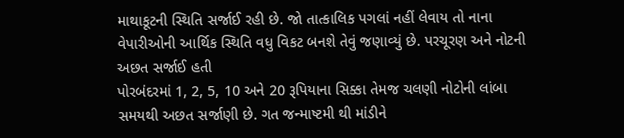માથાકૂટની સ્થિતિ સર્જાઈ રહી છે. જો તાત્કાલિક પગલાં નહીં લેવાય તો નાના વેપારીઓની આર્થિક સ્થિતિ વધુ વિકટ બનશે તેવું જણાવ્યું છે. પરચૂરણ અને નોટની અછત સર્જાઈ હતી
પોરબંદરમાં 1, 2, 5, 10 અને 20 રૂપિયાના સિક્કા તેમજ ચલણી નોટોની લાંબા સમયથી અછત સર્જાણી છે. ગત જન્માષ્ટમી થી માંડીને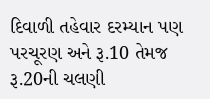દિવાળી તહેવાર દરમ્યાન પણ પરચૂરણ અને રૂ.10 તેમજ રૂ.20ની ચલણી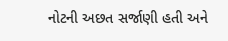નોટની અછત સર્જાણી હતી અને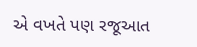એ વખતે પણ રજૂઆત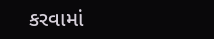કરવામાં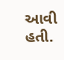આવી હતી.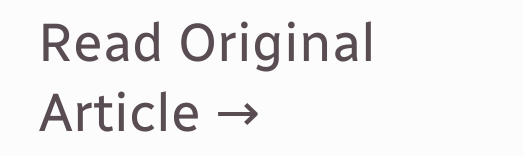Read Original Article →